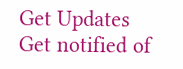Get Updates
Get notified of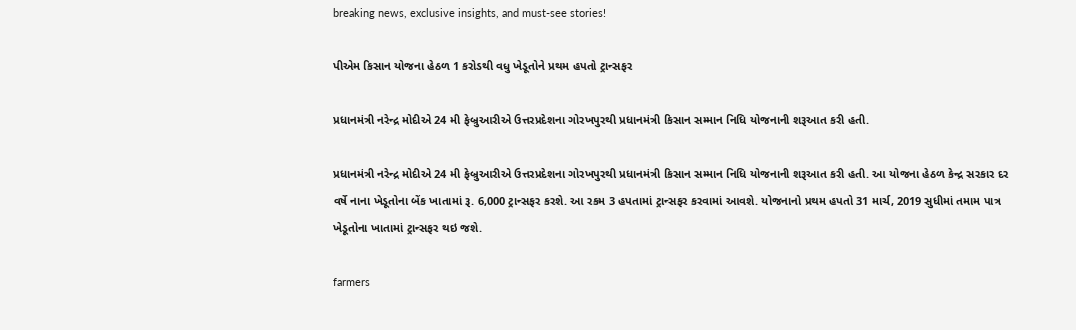breaking news, exclusive insights, and must-see stories!

પીએમ કિસાન યોજના હેઠળ 1 કરોડથી વધુ ખેડૂતોને પ્રથમ હપતો ટ્રાન્સફર

પ્રધાનમંત્રી નરેન્દ્ર મોદીએ 24 મી ફેબ્રુઆરીએ ઉત્તરપ્રદેશના ગોરખપુરથી પ્રધાનમંત્રી કિસાન સમ્માન નિધિ યોજનાની શરૂઆત કરી હતી.

પ્રધાનમંત્રી નરેન્દ્ર મોદીએ 24 મી ફેબ્રુઆરીએ ઉત્તરપ્રદેશના ગોરખપુરથી પ્રધાનમંત્રી કિસાન સમ્માન નિધિ યોજનાની શરૂઆત કરી હતી. આ યોજના હેઠળ કેન્દ્ર સરકાર દર વર્ષે નાના ખેડૂતોના બેંક ખાતામાં રૂ. 6,000 ટ્રાન્સફર કરશે. આ રકમ 3 હપતામાં ટ્રાન્સફર કરવામાં આવશે. યોજનાનો પ્રથમ હપતો 31 માર્ચ, 2019 સુધીમાં તમામ પાત્ર ખેડૂતોના ખાતામાં ટ્રાન્સફર થઇ જશે.

farmers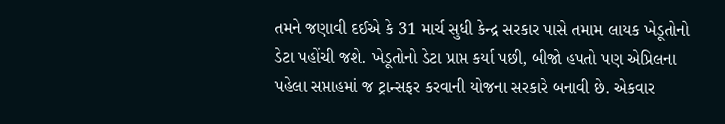તમને જણાવી દઈએ કે 31 માર્ચ સુધી કેન્દ્ર સરકાર પાસે તમામ લાયક ખેડૂતોનો ડેટા પહોંચી જશે. ખેડૂતોનો ડેટા પ્રાપ્ત કર્યા પછી, બીજો હપતો પણ એપ્રિલના પહેલા સપ્તાહમાં જ ટ્રાન્સફર કરવાની યોજના સરકારે બનાવી છે. એકવાર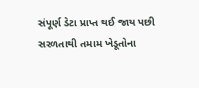સંપૂર્ણ ડેટા પ્રાપ્ત થઈ જાય પછી સરળતાથી તમામ ખેડૂતોના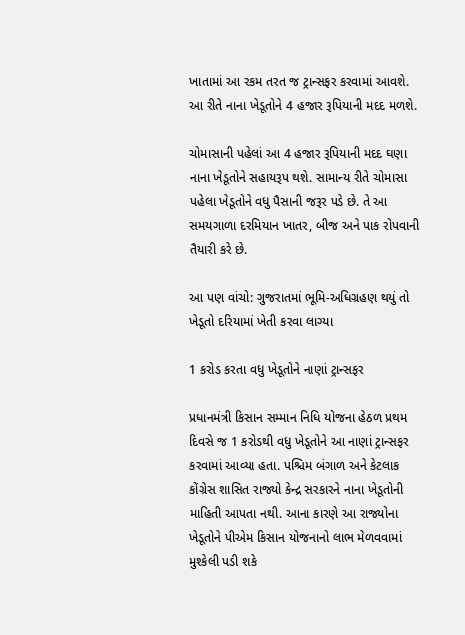ખાતામાં આ રકમ તરત જ ટ્રાન્સફર કરવામાં આવશે. આ રીતે નાના ખેડૂતોને 4 હજાર રૂપિયાની મદદ મળશે.

ચોમાસાની પહેલાં આ 4 હજાર રૂપિયાની મદદ ઘણા નાના ખેડૂતોને સહાયરૂપ થશે. સામાન્ય રીતે ચોમાસા પહેલા ખેડૂતોને વધુ પૈસાની જરૂર પડે છે. તે આ સમયગાળા દરમિયાન ખાતર, બીજ અને પાક રોપવાની તૈયારી કરે છે.

આ પણ વાંચો: ગુજરાતમાં ભૂમિ-અધિગ્રહણ થયું તો ખેડૂતો દરિયામાં ખેતી કરવા લાગ્યા

1 કરોડ કરતા વધુ ખેડૂતોને નાણાં ટ્રાન્સફર

પ્રધાનમંત્રી કિસાન સમ્માન નિધિ યોજના હેઠળ પ્રથમ દિવસે જ 1 કરોડથી વધુ ખેડૂતોને આ નાણાં ટ્રાન્સફર કરવામાં આવ્યા હતા. પશ્ચિમ બંગાળ અને કેટલાક કોંગ્રેસ શાસિત રાજ્યો કેન્દ્ર સરકારને નાના ખેડૂતોની માહિતી આપતા નથી. આના કારણે આ રાજ્યોના ખેડૂતોને પીએમ કિસાન યોજનાનો લાભ મેળવવામાં મુશ્કેલી પડી શકે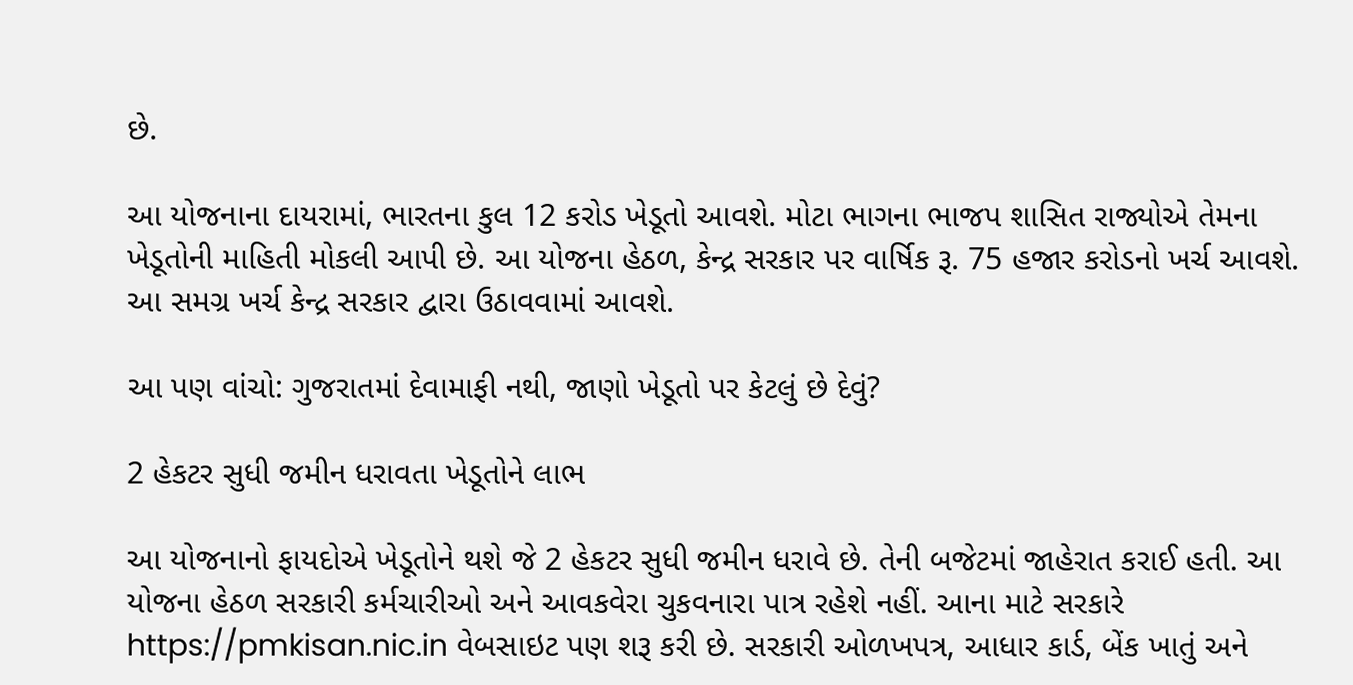છે.

આ યોજનાના દાયરામાં, ભારતના કુલ 12 કરોડ ખેડૂતો આવશે. મોટા ભાગના ભાજપ શાસિત રાજ્યોએ તેમના ખેડૂતોની માહિતી મોકલી આપી છે. આ યોજના હેઠળ, કેન્દ્ર સરકાર પર વાર્ષિક રૂ. 75 હજાર કરોડનો ખર્ચ આવશે. આ સમગ્ર ખર્ચ કેન્દ્ર સરકાર દ્વારા ઉઠાવવામાં આવશે.

આ પણ વાંચો: ગુજરાતમાં દેવામાફી નથી, જાણો ખેડૂતો પર કેટલું છે દેવું?

2 હેકટર સુધી જમીન ધરાવતા ખેડૂતોને લાભ

આ યોજનાનો ફાયદોએ ખેડૂતોને થશે જે 2 હેકટર સુધી જમીન ધરાવે છે. તેની બજેટમાં જાહેરાત કરાઈ હતી. આ યોજના હેઠળ સરકારી કર્મચારીઓ અને આવકવેરા ચુકવનારા પાત્ર રહેશે નહીં. આના માટે સરકારે https://pmkisan.nic.in વેબસાઇટ પણ શરૂ કરી છે. સરકારી ઓળખપત્ર, આધાર કાર્ડ, બેંક ખાતું અને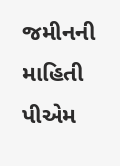જમીનની માહિતી પીએમ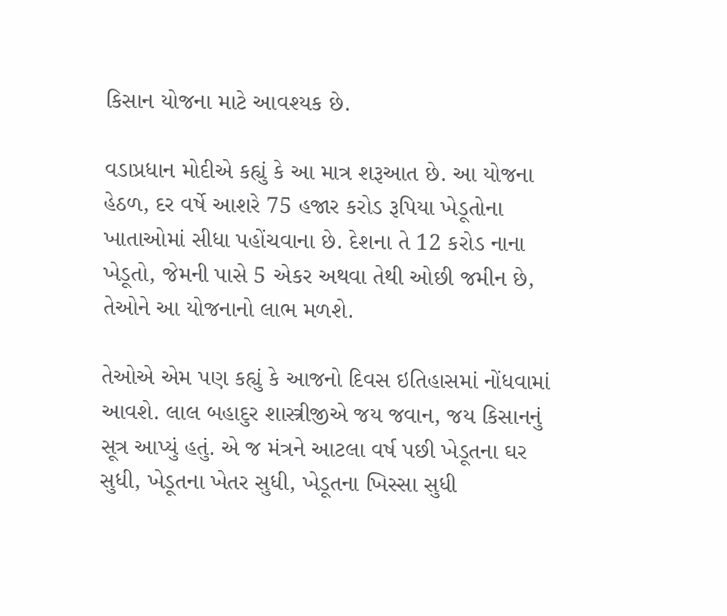કિસાન યોજના માટે આવશ્યક છે.

વડાપ્રધાન મોદીએ કહ્યું કે આ માત્ર શરૂઆત છે. આ યોજના હેઠળ, દર વર્ષે આશરે 75 હજાર કરોડ રૂપિયા ખેડૂતોના ખાતાઓમાં સીધા પહોંચવાના છે. દેશના તે 12 કરોડ નાના ખેડૂતો, જેમની પાસે 5 એકર અથવા તેથી ઓછી જમીન છે, તેઓને આ યોજનાનો લાભ મળશે.

તેઓએ એમ પણ કહ્યું કે આજનો દિવસ ઇતિહાસમાં નોંધવામાં આવશે. લાલ બહાદુર શાસ્ત્રીજીએ જય જવાન, જય કિસાનનું સૂત્ર આપ્યું હતું. એ જ મંત્રને આટલા વર્ષ પછી ખેડૂતના ઘર સુધી, ખેડૂતના ખેતર સુધી, ખેડૂતના ખિસ્સા સુધી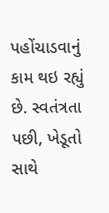પહોંચાડવાનું કામ થઇ રહ્યું છે. સ્વતંત્રતા પછી, ખેડૂતો સાથે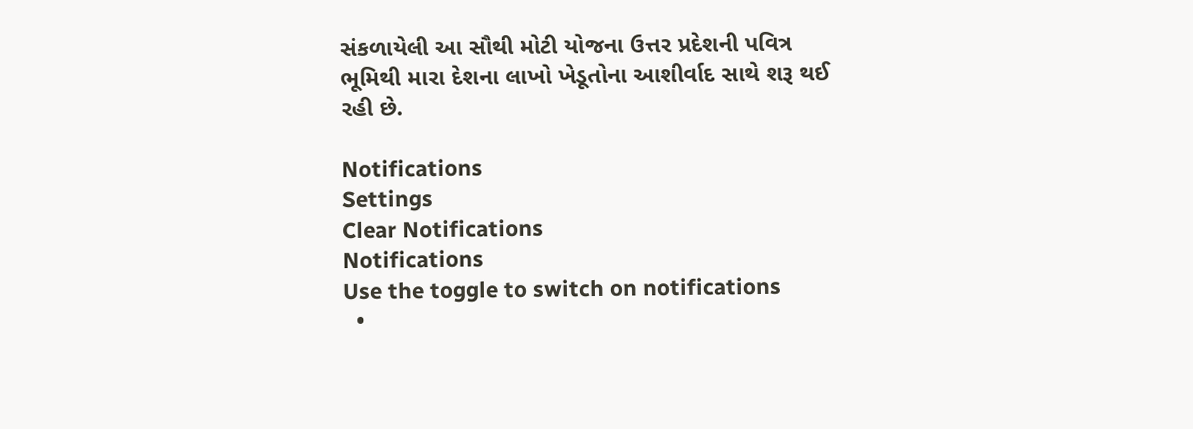સંકળાયેલી આ સૌથી મોટી યોજના ઉત્તર પ્રદેશની પવિત્ર ભૂમિથી મારા દેશના લાખો ખેડૂતોના આશીર્વાદ સાથે શરૂ થઈ રહી છે.

Notifications
Settings
Clear Notifications
Notifications
Use the toggle to switch on notifications
  •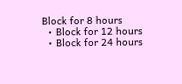Block for 8 hours
  • Block for 12 hours
  • Block for 24 hours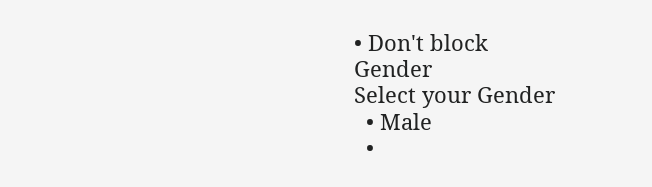• Don't block
Gender
Select your Gender
  • Male
  •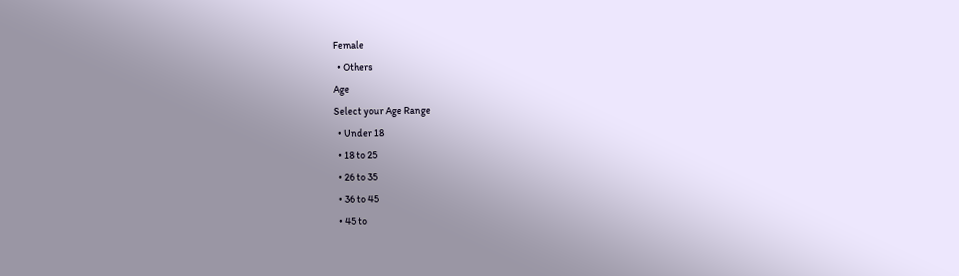Female
  • Others
Age
Select your Age Range
  • Under 18
  • 18 to 25
  • 26 to 35
  • 36 to 45
  • 45 to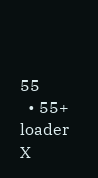55
  • 55+
loader
X